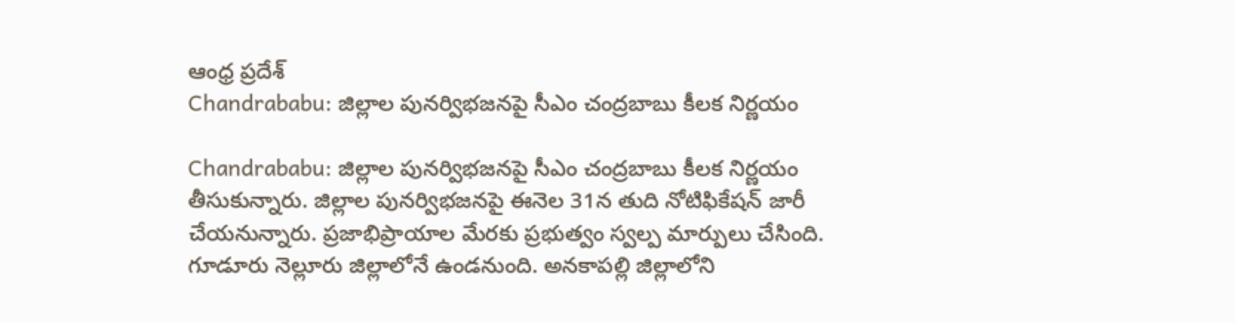ఆంధ్ర ప్రదేశ్
Chandrababu: జిల్లాల పునర్విభజనపై సీఎం చంద్రబాబు కీలక నిర్ణయం

Chandrababu: జిల్లాల పునర్విభజనపై సీఎం చంద్రబాబు కీలక నిర్ణయం తీసుకున్నారు. జిల్లాల పునర్విభజనపై ఈనెల 31న తుది నోటిఫికేషన్ జారీ చేయనున్నారు. ప్రజాభిప్రాయాల మేరకు ప్రభుత్వం స్వల్ప మార్పులు చేసింది.
గూడూరు నెల్లూరు జిల్లాలోనే ఉండనుంది. అనకాపల్లి జిల్లాలోని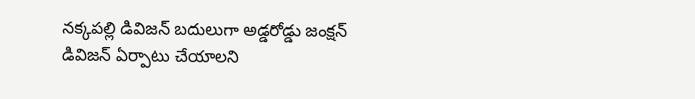నక్కపల్లి డివిజన్ బదులుగా అడ్డరోడ్డు జంక్షన్ డివిజన్ ఏర్పాటు చేయాలని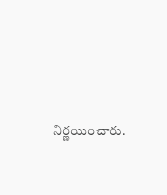నిర్ణయించారు.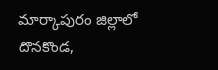మార్కాపురం జిల్లాలో దొనకొండ,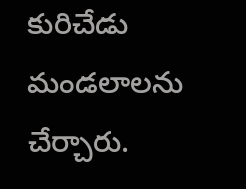కురిచేడు మండలాలను చేర్చారు.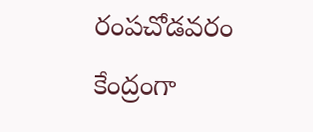రంపచోడవరం కేంద్రంగా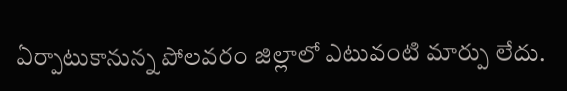ఏర్పాటుకానున్న పోలవరం జిల్లాలో ఎటువంటి మార్పు లేదు.